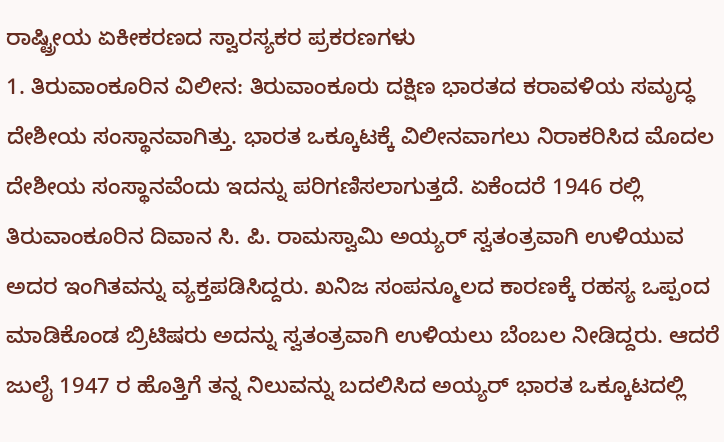ರಾಷ್ಟ್ರೀಯ ಏಕೀಕರಣದ ಸ್ವಾರಸ್ಯಕರ ಪ್ರಕರಣಗಳು
1. ತಿರುವಾಂಕೂರಿನ ವಿಲೀನ: ತಿರುವಾಂಕೂರು ದಕ್ಷಿಣ ಭಾರತದ ಕರಾವಳಿಯ ಸಮೃದ್ಧ ದೇಶೀಯ ಸಂಸ್ಥಾನವಾಗಿತ್ತು. ಭಾರತ ಒಕ್ಕೂಟಕ್ಕೆ ವಿಲೀನವಾಗಲು ನಿರಾಕರಿಸಿದ ಮೊದಲ ದೇಶೀಯ ಸಂಸ್ಥಾನವೆಂದು ಇದನ್ನು ಪರಿಗಣಿಸಲಾಗುತ್ತದೆ. ಏಕೆಂದರೆ 1946 ರಲ್ಲಿ ತಿರುವಾಂಕೂರಿನ ದಿವಾನ ಸಿ. ಪಿ. ರಾಮಸ್ವಾಮಿ ಅಯ್ಯರ್ ಸ್ವತಂತ್ರವಾಗಿ ಉಳಿಯುವ ಅದರ ಇಂಗಿತವನ್ನು ವ್ಯಕ್ತಪಡಿಸಿದ್ದರು. ಖನಿಜ ಸಂಪನ್ಮೂಲದ ಕಾರಣಕ್ಕೆ ರಹಸ್ಯ ಒಪ್ಪಂದ ಮಾಡಿಕೊಂಡ ಬ್ರಿಟಿಷರು ಅದನ್ನು ಸ್ವತಂತ್ರವಾಗಿ ಉಳಿಯಲು ಬೆಂಬಲ ನೀಡಿದ್ದರು. ಆದರೆ ಜುಲೈ 1947 ರ ಹೊತ್ತಿಗೆ ತನ್ನ ನಿಲುವನ್ನು ಬದಲಿಸಿದ ಅಯ್ಯರ್ ಭಾರತ ಒಕ್ಕೂಟದಲ್ಲಿ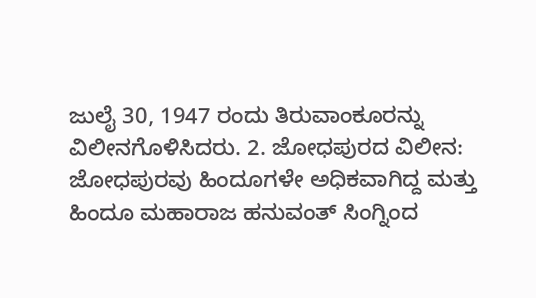ಜುಲೈ 30, 1947 ರಂದು ತಿರುವಾಂಕೂರನ್ನು ವಿಲೀನಗೊಳಿಸಿದರು. 2. ಜೋಧಪುರದ ವಿಲೀನ: ಜೋಧಪುರವು ಹಿಂದೂಗಳೇ ಅಧಿಕವಾಗಿದ್ದ ಮತ್ತು ಹಿಂದೂ ಮಹಾರಾಜ ಹನುವಂತ್ ಸಿಂಗ್ನಿಂದ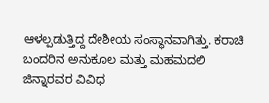ಆಳಲ್ಪಡುತ್ತಿದ್ದ ದೇಶೀಯ ಸಂಸ್ಥಾನವಾಗಿತ್ತು. ಕರಾಚಿ ಬಂದರಿನ ಅನುಕೂಲ ಮತ್ತು ಮಹಮದಲಿ ಜಿನ್ನಾರವರ ವಿವಿಧ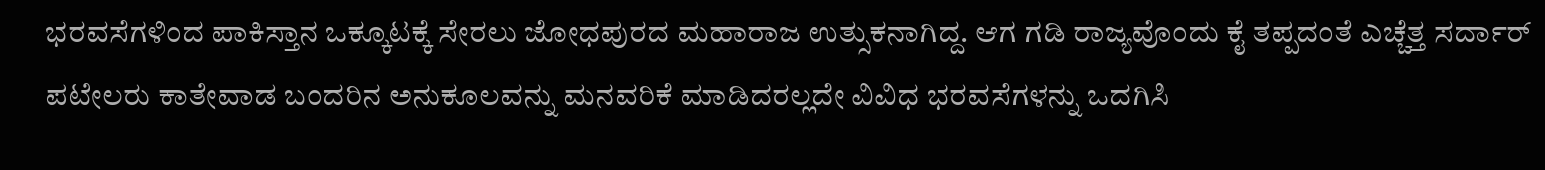ಭರವಸೆಗಳಿಂದ ಪಾಕಿಸ್ತಾನ ಒಕ್ಕೂಟಕ್ಕೆ ಸೇರಲು ಜೋಧಪುರದ ಮಹಾರಾಜ ಉತ್ಸುಕನಾಗಿದ್ದ. ಆಗ ಗಡಿ ರಾಜ್ಯವೊಂದು ಕೈ ತಪ್ಪದಂತೆ ಎಚ್ಚೆತ್ತ ಸರ್ದಾರ್ ಪಟೇಲರು ಕಾತೇವಾಡ ಬಂದರಿನ ಅನುಕೂಲವನ್ನು ಮನವರಿಕೆ ಮಾಡಿದರಲ್ಲದೇ ವಿವಿಧ ಭರವಸೆಗಳನ್ನು ಒದಗಿಸಿ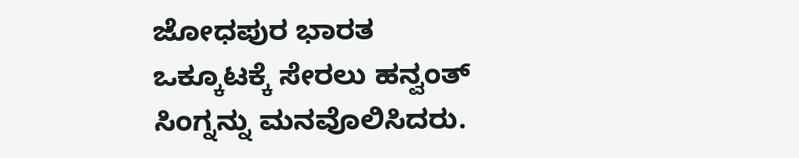ಜೋಧಪುರ ಭಾರತ ಒಕ್ಕೂಟಕ್ಕೆ ಸೇರಲು ಹನ್ವಂತ್ ಸಿಂಗ್ನನ್ನು ಮನವೊಲಿಸಿದರು.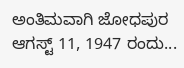ಅಂತಿಮವಾಗಿ ಜೋಧಪುರ ಆಗಸ್ಟ್ 11, 1947 ರಂದು...